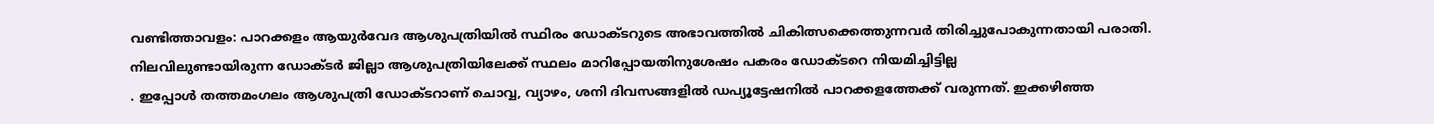വണ്ടിത്താവളം: പാറക്കളം ആയുർവേദ ആശുപത്രിയിൽ സ്ഥിരം ഡോക്ടറുടെ അഭാവത്തിൽ ചികിത്സക്കെത്തുന്നവർ തിരിച്ചുപോകുന്നതായി പരാതി. നിലവിലുണ്ടായിരുന്ന ഡോക്ടർ ജില്ലാ ആശുപത്രിയിലേക്ക് സ്ഥലം മാറിപ്പോയതിനുശേഷം പകരം ഡോക്ടറെ നിയമിച്ചിട്ടില്ല
. ഇപ്പോൾ തത്തമംഗലം ആശുപത്രി ഡോക്ടറാണ് ചൊവ്വ, വ്യാഴം, ശനി ദിവസങ്ങളിൽ ഡപ്യൂട്ടേഷനിൽ പാറക്കളത്തേക്ക് വരുന്നത്. ഇക്കഴിഞ്ഞ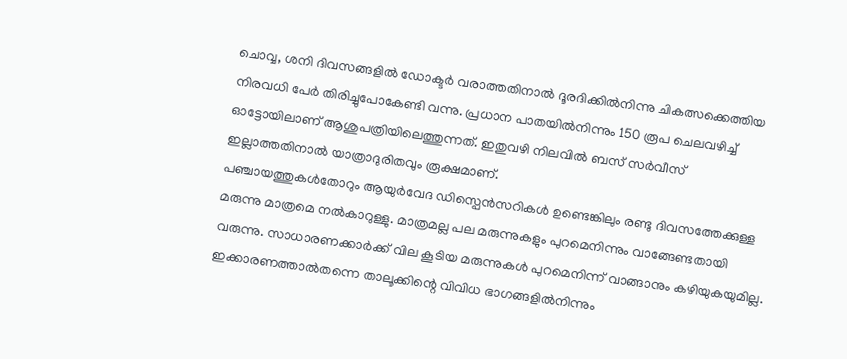ചൊവ്വ, ശനി ദിവസങ്ങളിൽ ഡോക്ടർ വരാത്തതിനാൽ ദൂരദിക്കിൽനിന്നു ചികത്സക്കെത്തിയ നിരവധി പേർ തിരിച്ചുപോകേണ്ടി വന്നു. പ്രധാന പാതയിൽനിന്നും 150 രൂപ ചെലവഴിച്ച് ഓട്ടോയിലാണ് ആശുപത്രിയിലെത്തുന്നത്. ഇതുവഴി നിലവിൽ ബസ് സർവീസ് ഇല്ലാത്തതിനാൽ യാത്രാദുരിതവും രൂക്ഷമാണ്.
പഞ്ചായത്തുകൾതോറും ആയുർവേദ ഡിസ്പെൻസറികൾ ഉണ്ടെങ്കിലും രണ്ടു ദിവസത്തേക്കുള്ള മരുന്നു മാത്രമെ നൽകാറുള്ളു. മാത്രമല്ല പല മരുന്നുകളും പുറമെനിന്നും വാങ്ങേണ്ടതായി വരുന്നു. സാധാരണക്കാർക്ക് വില കൂടിയ മരുന്നുകൾ പുറമെനിന്ന് വാങ്ങാനും കഴിയുകയുമില്ല. ഇക്കാരണത്താൽതന്നെ താലൂക്കിന്റെ വിവിധ ഭാഗങ്ങളിൽനിന്നും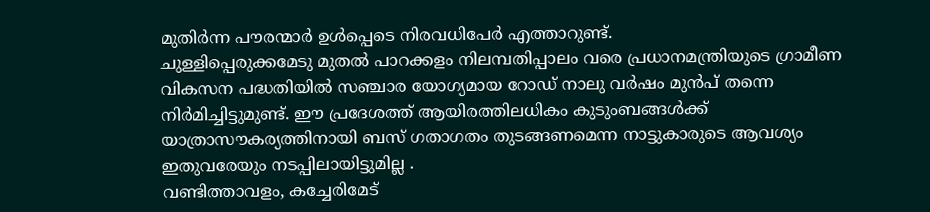മുതിർന്ന പൗരന്മാർ ഉൾപ്പെടെ നിരവധിപേർ എത്താറുണ്ട്.
ചുള്ളിപ്പെരുക്കമേടു മുതൽ പാറക്കളം നിലമ്പതിപ്പാലം വരെ പ്രധാനമന്ത്രിയുടെ ഗ്രാമീണ വികസന പദ്ധതിയിൽ സഞ്ചാര യോഗ്യമായ റോഡ് നാലു വർഷം മുൻപ് തന്നെ നിർമിച്ചിട്ടുമുണ്ട്. ഈ പ്രദേശത്ത് ആയിരത്തിലധികം കുടുംബങ്ങൾക്ക് യാത്രാസൗകര്യത്തിനായി ബസ് ഗതാഗതം തുടങ്ങണമെന്ന നാട്ടുകാരുടെ ആവശ്യം ഇതുവരേയും നടപ്പിലായിട്ടുമില്ല .
വണ്ടിത്താവളം, കച്ചേരിമേട്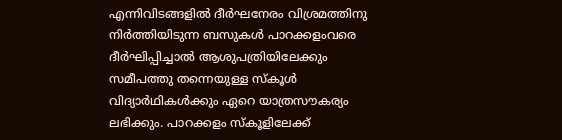എന്നിവിടങ്ങളിൽ ദീർഘനേരം വിശ്രമത്തിനു നിർത്തിയിടുന്ന ബസുകൾ പാറക്കളംവരെ ദീർഘിപ്പിച്ചാൽ ആശുപത്രിയിലേക്കും സമീപത്തു തന്നെയുള്ള സ്കൂൾ വിദ്യാർഥികൾക്കും ഏറെ യാത്രസൗകര്യം ലഭിക്കും. പാറക്കളം സ്കൂളിലേക്ക്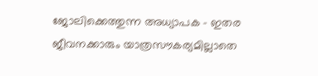ജോലിക്കെത്തുന്ന അധ്യാപക - ഇതര ജീവനക്കാരും യാത്രസൗകര്യമില്ലാതെ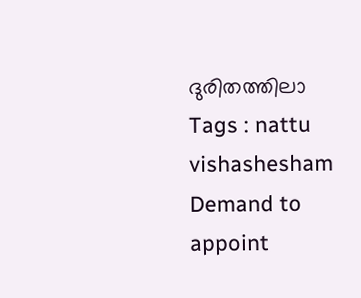ദുരിതത്തിലാ
Tags : nattu vishashesham Demand to appoint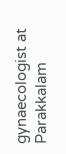gynaecologist at Parakkalam